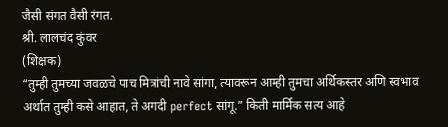जैसी संगत वैसी रंगत.
श्री. लालचंद कुंवर
(शिक्षक)
“तुम्ही तुमच्या जवळचे पाच मित्रांची नावे सांगा, त्यावरून आम्ही तुमचा अर्थिकस्तर अणि स्वभाव अर्थात तुम्ही कसे आहात, ते अगदी perfect सांगू.” किती मार्मिक सत्य आहे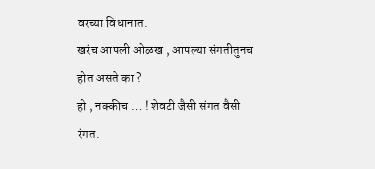वरच्या विधानात.
खरंच आपली ओळख , आपल्या संगतीतुनच होत असते का ?
हो , नक्कीच … ! शेवटी जैसी संगत वैसी रंगत.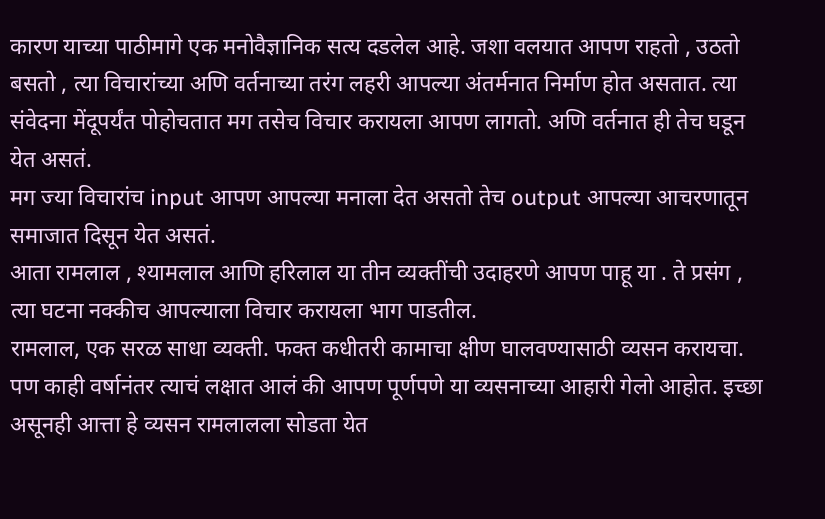कारण याच्या पाठीमागे एक मनोवैज्ञानिक सत्य दडलेल आहे. जशा वलयात आपण राहतो , उठतो बसतो , त्या विचारांच्या अणि वर्तनाच्या तरंग लहरी आपल्या अंतर्मनात निर्माण होत असतात. त्या संवेदना मेंदूपर्यंत पोहोचतात मग तसेच विचार करायला आपण लागतो. अणि वर्तनात ही तेच घडून येत असतं.
मग ज्या विचारांच input आपण आपल्या मनाला देत असतो तेच output आपल्या आचरणातून समाजात दिसून येत असतं.
आता रामलाल , श्यामलाल आणि हरिलाल या तीन व्यक्तींची उदाहरणे आपण पाहू या . ते प्रसंग , त्या घटना नक्कीच आपल्याला विचार करायला भाग पाडतील.
रामलाल, एक सरळ साधा व्यक्ती. फक्त कधीतरी कामाचा क्षीण घालवण्यासाठी व्यसन करायचा. पण काही वर्षानंतर त्याचं लक्षात आलं की आपण पूर्णपणे या व्यसनाच्या आहारी गेलो आहोत. इच्छा असूनही आत्ता हे व्यसन रामलालला सोडता येत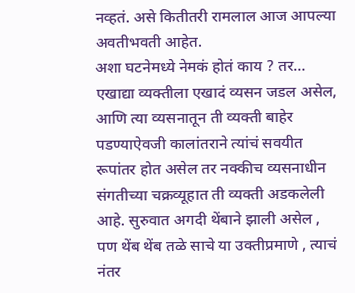नव्हतं. असे कितीतरी रामलाल आज आपल्या अवतीभवती आहेत.
अशा घटनेमध्ये नेमकं होतं काय ? तर…
एखाद्या व्यक्तीला एखादं व्यसन जडल असेल, आणि त्या व्यसनातून ती व्यक्ती बाहेर पडण्याऐवजी कालांतराने त्यांचं सवयीत रूपांतर होत असेल तर नक्कीच व्यसनाधीन संगतीच्या चक्रव्यूहात ती व्यक्ती अडकलेली आहे. सुरुवात अगदी थेंबाने झाली असेल , पण थेंब थेंब तळे साचे या उक्तीप्रमाणे , त्याचं नंतर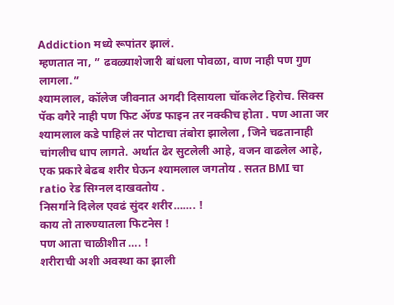Addiction मध्ये रूपांतर झालं.
म्हणतात ना, ” ढवळ्याशेजारी बांधला पोवळा, वाण नाही पण गुण लागला.”
श्यामलाल, कॉलेज जीवनात अगदी दिसायला चॉकलेट हिरोच. सिक्स पॅक वगैरे नाही पण फिट ॲण्ड फाइन तर नक्कीच होता . पण आता जर श्यामलाल कडे पाहिलं तर पोटाचा तंबोरा झालेला , जिने चढतानाही चांगलीच धाप लागते. अर्थात ढेर सुटलेली आहे, वजन वाढलेल आहे, एक प्रकारे बेढब शरीर घेऊन श्यामलाल जगतोय . सतत BMI चा ratio रेड सिग्नल दाखवतोय .
निसर्गाने दिलेल एवढं सुंदर शरीर……. !
काय तो तारुण्यातला फिटनेस !
पण आता चाळीशीत …. !
शरीराची अशी अवस्था का झाली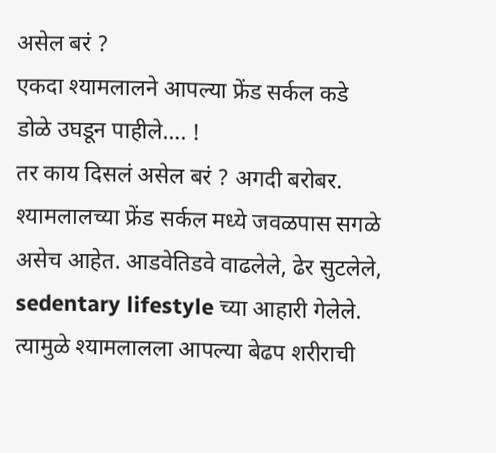असेल बरं ?
एकदा श्यामलालने आपल्या फ्रेंड सर्कल कडे डोळे उघडून पाहीले…. !
तर काय दिसलं असेल बरं ? अगदी बरोबर. श्यामलालच्या फ्रेंड सर्कल मध्ये जवळपास सगळे असेच आहेत. आडवेतिडवे वाढलेले, ढेर सुटलेले, sedentary lifestyle च्या आहारी गेलेले. त्यामुळे श्यामलालला आपल्या बेढप शरीराची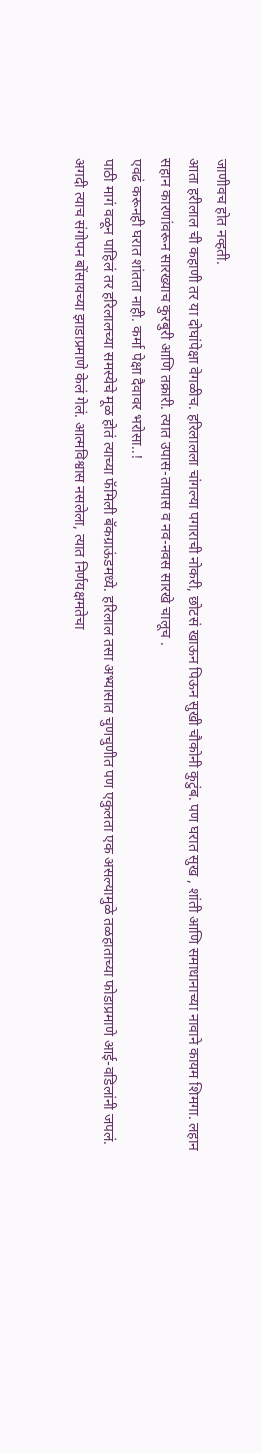जाणीवच होत नव्हती.
आता हरीलाल ची कहाणी तर या दोघांपेक्षा वेगळीच. हरिलालला चांगल्या पगाराची नोकरी, छोटसं खाऊन पिऊन सुखी चौकोनी कुटुंब. पण घरात सुख , शांती आणि समाधानाच्या नावाने कायम शिमगा. लहान सहान कारणांवरून सारख्याच कुरबुरी आणि तक्रारी. त्यात उपास-तापास व नव-नवस सारखे चालूच .
एवढं करूनही घरात शांतता नाही. कर्मा पेक्षा दैवावर भरोसा..!
पाठी मागं वळून पाहिलं तर हरिलालच्या समस्येचे मूळ होतं त्याच्या फॅमिली बॅकग्राऊंडमध्ये. हरिलाल तसा अभ्यासात चुणचुणीत पण एकुलता एक असल्यामुळे तळहाताच्या फोडाप्रमाणे आई-वडिलांनी जपलं. अगदी त्याच संगोपन बोंसायच्या झाडाप्रमाणे केलं गेलं. आत्मविश्वास नसलेला, त्यात निर्णयक्षमतेचा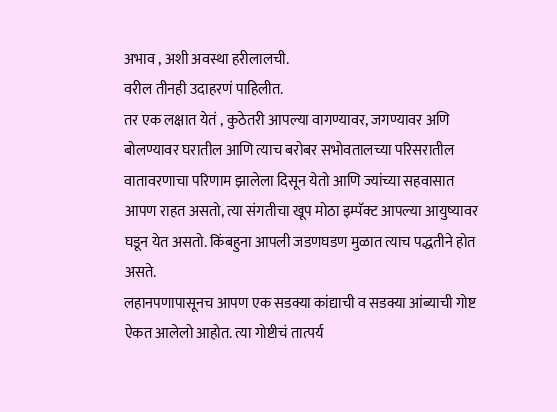अभाव , अशी अवस्था हरीलालची.
वरील तीनही उदाहरणं पाहिलीत.
तर एक लक्षात येतं , कुठेतरी आपल्या वागण्यावर, जगण्यावर अणि बोलण्यावर घरातील आणि त्याच बरोबर सभोवतालच्या परिसरातील वातावरणाचा परिणाम झालेला दिसून येतो आणि ज्यांच्या सहवासात आपण राहत असतो, त्या संगतीचा खूप मोठा इम्पॅक्ट आपल्या आयुष्यावर घडून येत असतो. किंबहुना आपली जडणघडण मुळात त्याच पद्धतीने होत असते.
लहानपणापासूनच आपण एक सडक्या कांद्याची व सडक्या आंब्याची गोष्ट ऐकत आलेलो आहोत. त्या गोष्टीचं तात्पर्य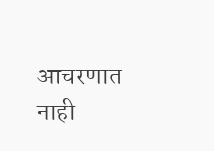आचरणात नाही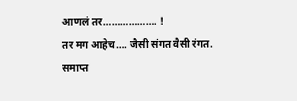आणलं तर………………. !
तर मग आहेच…. जैसी संगत वैसी रंगत.
समाप्त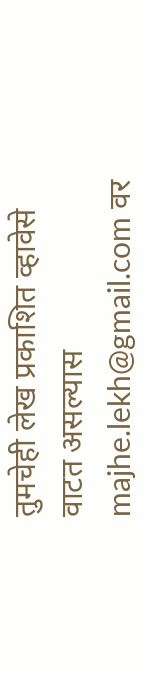तुमचेही लेख प्रकाशित व्हावेसे वाटत असल्यास majhe.lekh@gmail.com वर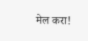मेल करा!